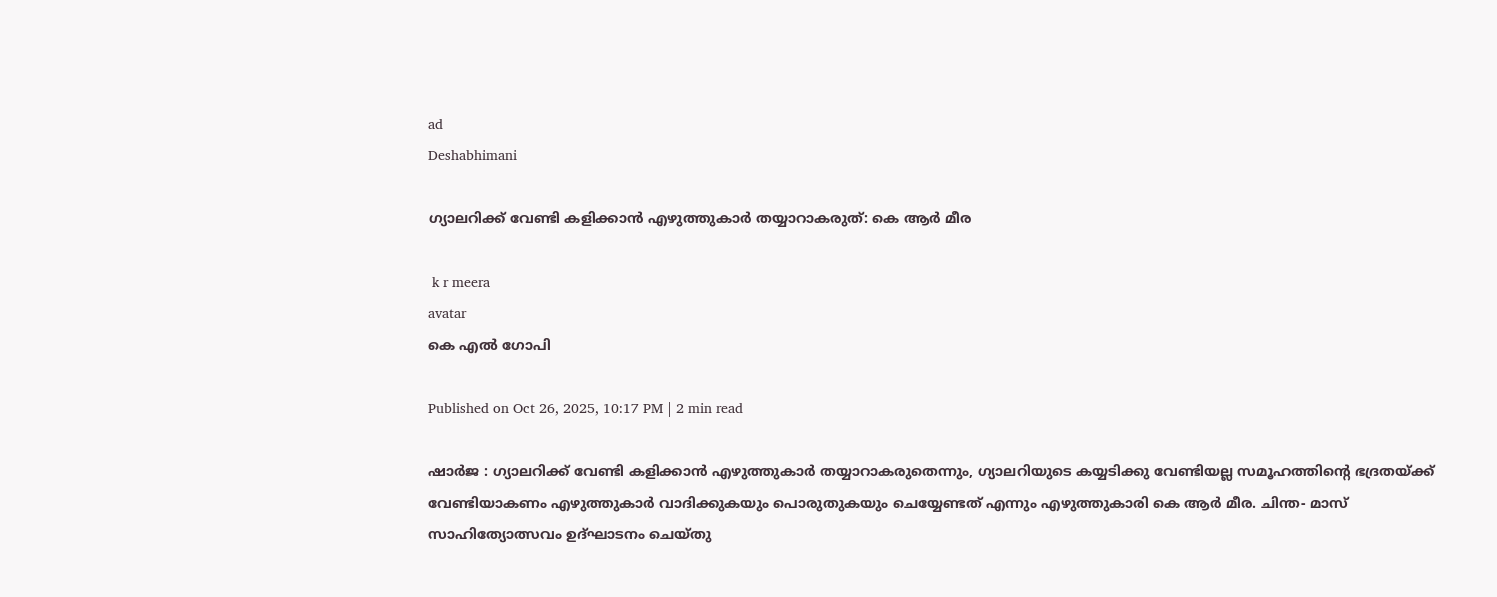ad
Deshabhimani

ഗ്യാലറിക്ക് വേണ്ടി കളിക്കാൻ എഴുത്തുകാർ തയ്യാറാകരുത്: കെ ആർ മീര

 k r meera
avatar
കെ എൽ ഗോപി

Published on Oct 26, 2025, 10:17 PM | 2 min read

ഷാർജ : ഗ്യാലറിക്ക് വേണ്ടി കളിക്കാൻ എഴുത്തുകാർ തയ്യാറാകരുതെന്നും, ഗ്യാലറിയുടെ കയ്യടിക്കു വേണ്ടിയല്ല സമൂഹത്തിന്റെ ഭദ്രതയ്ക്ക് വേണ്ടിയാകണം എഴുത്തുകാർ വാദിക്കുകയും പൊരുതുകയും ചെയ്യേണ്ടത് എന്നും എഴുത്തുകാരി കെ ആർ മീര. ചിന്ത- മാസ് സാഹിത്യോത്സവം ഉദ്‌ഘാടനം ചെയ്തു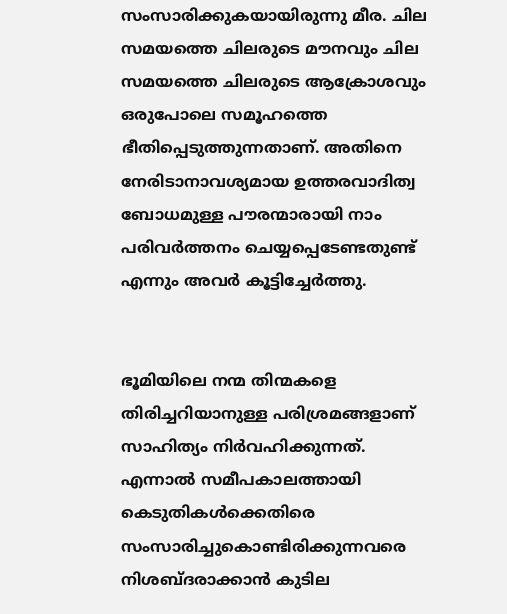സംസാരിക്കുകയായിരുന്നു മീര. ചില സമയത്തെ ചിലരുടെ മൗനവും ചില സമയത്തെ ചിലരുടെ ആക്രോശവും ഒരുപോലെ സമൂഹത്തെ ഭീതിപ്പെടുത്തുന്നതാണ്. അതിനെ നേരിടാനാവശ്യമായ ഉത്തരവാദിത്വ ബോധമുള്ള പൗരന്മാരായി നാം പരിവർത്തനം ചെയ്യപ്പെടേണ്ടതുണ്ട് എന്നും അവർ കൂട്ടിച്ചേർത്തു.


ഭൂമിയിലെ നന്മ തിന്മകളെ തിരിച്ചറിയാനുള്ള പരിശ്രമങ്ങളാണ് സാഹിത്യം നിർവഹിക്കുന്നത്. എന്നാൽ സമീപകാലത്തായി കെടുതികൾക്കെതിരെ സംസാരിച്ചുകൊണ്ടിരിക്കുന്നവരെ നിശബ്ദരാക്കാൻ കുടില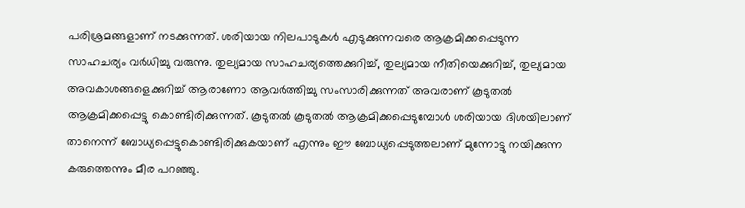പരിശ്രമങ്ങളാണ് നടക്കുന്നത്. ശരിയായ നിലപാടുകൾ എടുക്കുന്നവരെ ആക്രമിക്കപ്പെടുന്ന സാഹചര്യം വർധിച്ചു വരുന്നു. തുല്യമായ സാഹചര്യത്തെക്കുറിച്ച്, തുല്യമായ നീതിയെക്കുറിച്ച്, തുല്യമായ അവകാശങ്ങളെക്കുറിച്ച് ആരാണോ ആവർത്തിച്ചു സംസാരിക്കുന്നത് അവരാണ് കൂടുതൽ ആക്രമിക്കപ്പെട്ടു കൊണ്ടിരിക്കുന്നത്. കൂടുതൽ കൂടുതൽ ആക്രമിക്കപ്പെടുമ്പോൾ ശരിയായ ദിശയിലാണ് താനെന്ന് ബോധ്യപ്പെട്ടുകൊണ്ടിരിക്കുകയാണ് എന്നും ഈ ബോധ്യപ്പെടുത്തലാണ് മുന്നോട്ടു നയിക്കുന്ന കരുത്തെന്നും മീര പറഞ്ഞു.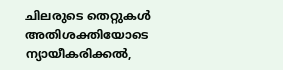ചിലരുടെ തെറ്റുകൾ അതിശക്തിയോടെ ന്യായീകരിക്കൽ,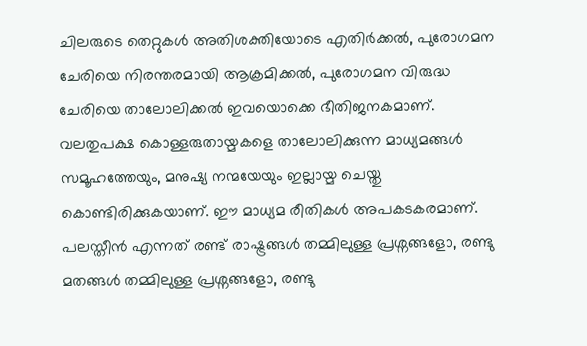ചിലരുടെ തെറ്റുകൾ അതിശക്തിയോടെ എതിർക്കൽ, പുരോഗമന ചേരിയെ നിരന്തരമായി ആക്രമിക്കൽ, പുരോഗമന വിരുദ്ധ ചേരിയെ താലോലിക്കൽ ഇവയൊക്കെ ഭീതിജനകമാണ്. വലതുപക്ഷ കൊള്ളരുതായ്മകളെ താലോലിക്കുന്ന മാധ്യമങ്ങൾ സമൂഹത്തേയും, മനുഷ്യ നന്മയേയും ഇല്ലായ്മ ചെയ്തു കൊണ്ടിരിക്കുകയാണ്. ഈ മാധ്യമ രീതികൾ അപകടകരമാണ്. പലസ്തീൻ എന്നത് രണ്ട് രാഷ്ട്രങ്ങൾ തമ്മിലുള്ള പ്രശ്നങ്ങളോ, രണ്ടു മതങ്ങൾ തമ്മിലുള്ള പ്രശ്നങ്ങളോ, രണ്ടു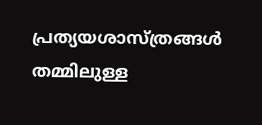പ്രത്യയശാസ്ത്രങ്ങൾ തമ്മിലുള്ള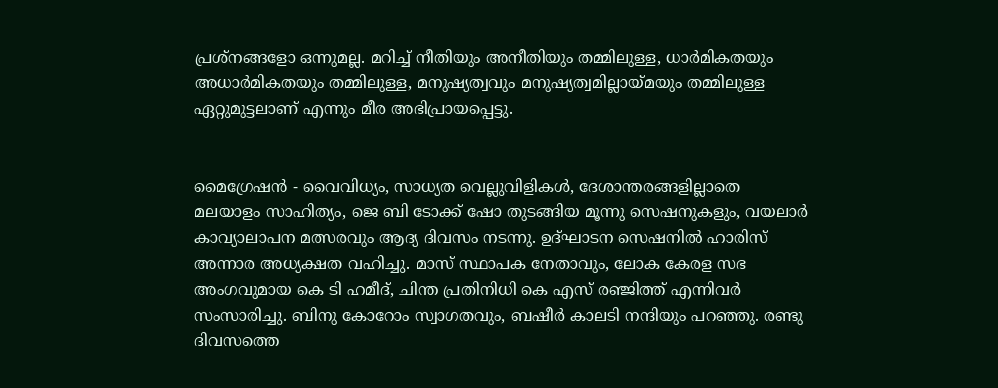പ്രശ്നങ്ങളോ ഒന്നുമല്ല. മറിച്ച് നീതിയും അനീതിയും തമ്മിലുള്ള, ധാർമികതയും അധാർമികതയും തമ്മിലുള്ള, മനുഷ്യത്വവും മനുഷ്യത്വമില്ലായ്മയും തമ്മിലുള്ള ഏറ്റുമുട്ടലാണ് എന്നും മീര അഭിപ്രായപ്പെട്ടു.


മൈഗ്രേഷൻ - വൈവിധ്യം, സാധ്യത വെല്ലുവിളികൾ, ദേശാന്തരങ്ങളില്ലാതെ മലയാളം സാഹിത്യം, ജെ ബി ടോക്ക് ഷോ തുടങ്ങിയ മൂന്നു സെഷനുകളും, വയലാർ കാവ്യാലാപന മത്സരവും ആദ്യ ദിവസം നടന്നു. ഉദ്‌ഘാടന സെഷനിൽ ഹാരിസ് അന്നാര അധ്യക്ഷത വഹിച്ചു. മാസ് സ്ഥാപക നേതാവും, ലോക കേരള സഭ അംഗവുമായ കെ ടി ഹമീദ്, ചിന്ത പ്രതിനിധി കെ എസ് രഞ്ജിത്ത് എന്നിവർ സംസാരിച്ചു. ബിനു കോറോം സ്വാഗതവും, ബഷീർ കാലടി നന്ദിയും പറഞ്ഞു. രണ്ടു ദിവസത്തെ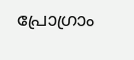പ്രോഗ്രാം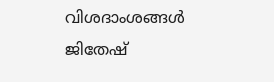വിശദാംശങ്ങൾ ജിതേഷ്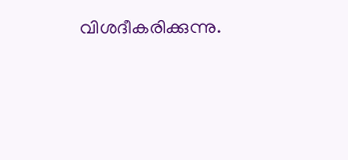വിശദീകരിക്കുന്നു.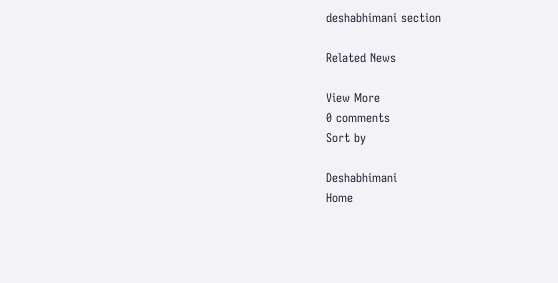deshabhimani section

Related News

View More
0 comments
Sort by

Deshabhimani
Home